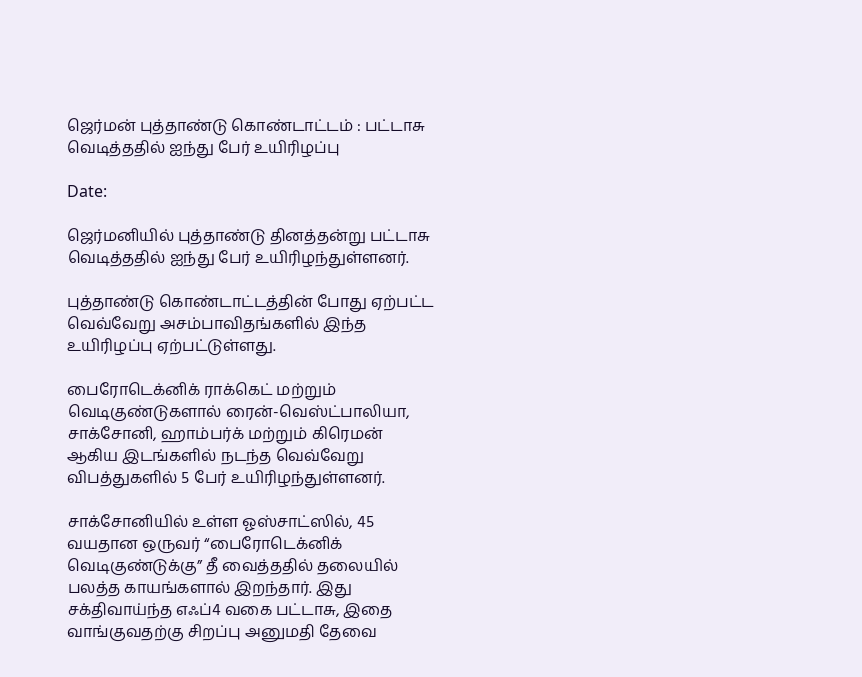ஜெர்மன் புத்தாண்டு கொண்டாட்டம் : பட்டாசு வெடித்ததில் ஐந்து பேர் உயிரிழப்பு

Date:

ஜெர்மனியில் புத்தாண்டு தினத்தன்று பட்டாசு வெடித்ததில் ஐந்து பேர் உயிரிழந்துள்ளனர்.

புத்தாண்டு கொண்டாட்டத்தின் போது ஏற்பட்ட வெவ்வேறு அசம்பாவிதங்களில் இந்த உயிரிழப்பு ஏற்பட்டுள்ளது.

பைரோடெக்னிக் ராக்கெட் மற்றும் வெடிகுண்டுகளால் ரைன்-வெஸ்ட்பாலியா, சாக்சோனி, ஹாம்பர்க் மற்றும் கிரெமன் ஆகிய இடங்களில் நடந்த வெவ்வேறு விபத்துகளில் 5 பேர் உயிரிழந்துள்ளனர்.

சாக்சோனியில் உள்ள ஓஸ்சாட்ஸில், 45 வயதான ஒருவர் “பைரோடெக்னிக் வெடிகுண்டுக்கு” தீ வைத்ததில் தலையில் பலத்த காயங்களால் இறந்தார். இது சக்திவாய்ந்த எஃப்4 வகை பட்டாசு, இதை வாங்குவதற்கு சிறப்பு அனுமதி தேவை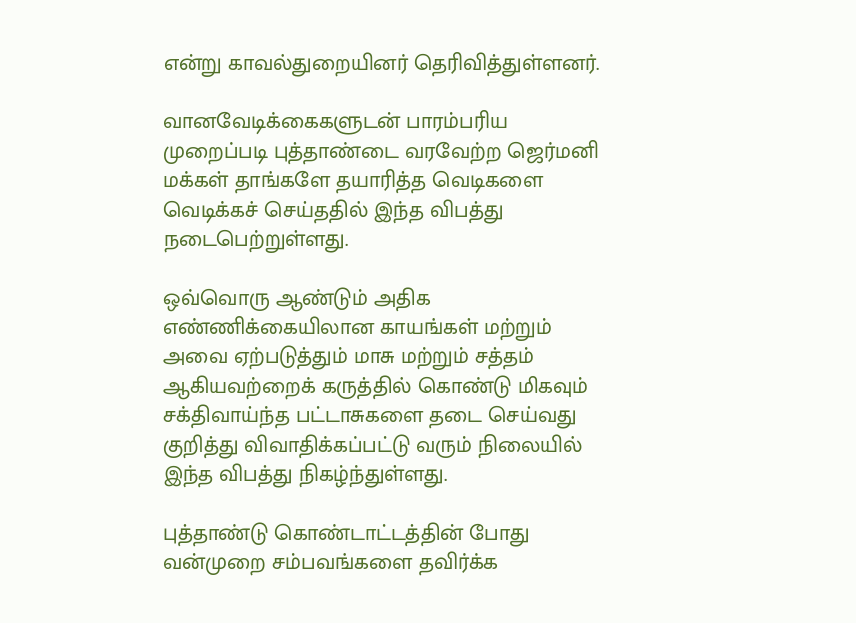என்று காவல்துறையினர் தெரிவித்துள்ளனர்.

வானவேடிக்கைகளுடன் பாரம்பரிய முறைப்படி புத்தாண்டை வரவேற்ற ஜெர்மனி மக்கள் தாங்களே தயாரித்த வெடிகளை வெடிக்கச் செய்ததில் இந்த விபத்து நடைபெற்றுள்ளது.

ஒவ்வொரு ஆண்டும் அதிக எண்ணிக்கையிலான காயங்கள் மற்றும் அவை ஏற்படுத்தும் மாசு மற்றும் சத்தம் ஆகியவற்றைக் கருத்தில் கொண்டு மிகவும் சக்திவாய்ந்த பட்டாசுகளை தடை செய்வது குறித்து விவாதிக்கப்பட்டு வரும் நிலையில் இந்த விபத்து நிகழ்ந்துள்ளது.

புத்தாண்டு கொண்டாட்டத்தின் போது வன்முறை சம்பவங்களை தவிர்க்க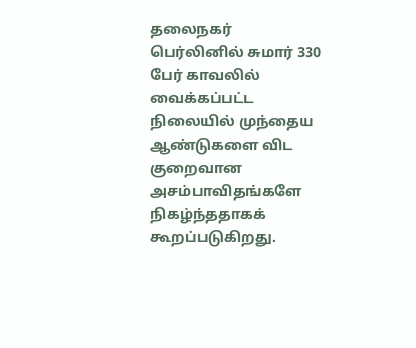தலைநகர் பெர்லினில் சுமார் 330 பேர் காவலில் வைக்கப்பட்ட நிலையில் முந்தைய ஆண்டுகளை விட குறைவான அசம்பாவிதங்களே நிகழ்ந்ததாகக் கூறப்படுகிறது.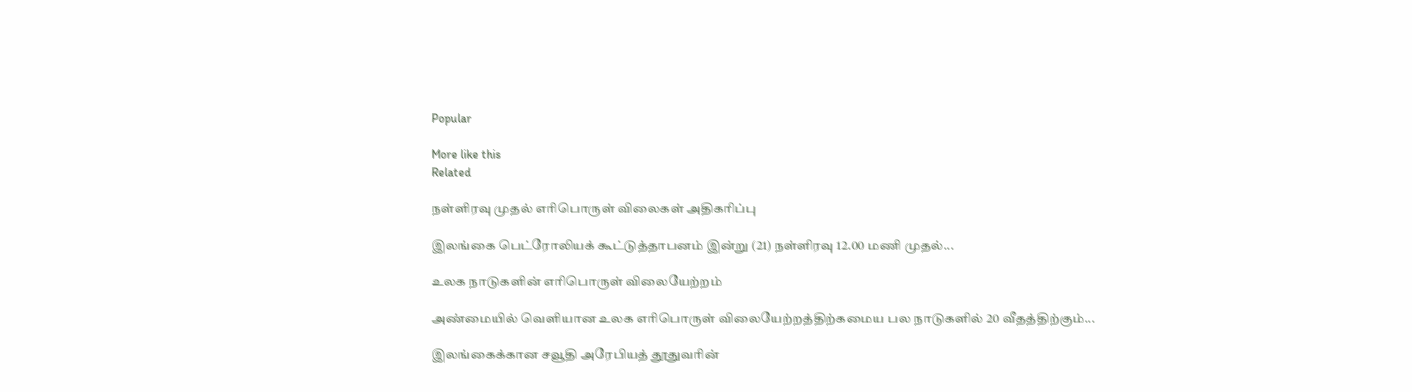Popular

More like this
Related

நள்ளிரவு முதல் எரிபொருள் விலைகள் அதிகரிப்பு

இலங்கை பெட்ரோலியக் கூட்டுத்தாபனம் இன்று (21) நள்ளிரவு 12.00 மணி முதல்...

உலக நாடுகளின் எரிபொருள் விலையேற்றம்

அண்மையில் வெளியான உலக எரிபொருள் விலையேற்றத்திற்கமைய பல நாடுகளில் 20 வீதத்திற்கும்...

இலங்கைக்கான சவூதி அரேபியத் தூதுவரின்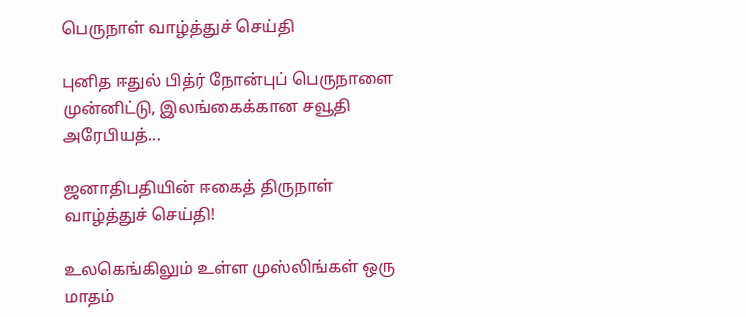பெருநாள் வாழ்த்துச் செய்தி

புனித ஈதுல் பித்ர் நோன்புப் பெருநாளை முன்னிட்டு, இலங்கைக்கான சவூதி அரேபியத்...

ஜனாதிபதியின் ஈகைத் திருநாள் வாழ்த்துச் செய்தி!

உலகெங்கிலும் உள்ள முஸ்லிங்கள் ஒரு மாதம்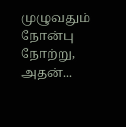முழுவதும் நோன்பு நோற்று, அதன்...